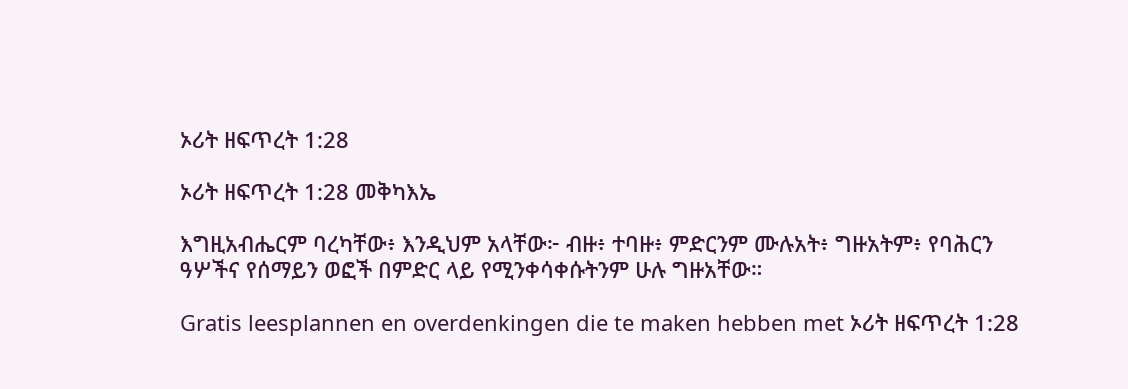ኦሪት ዘፍጥረት 1:28

ኦሪት ዘፍጥረት 1:28 መቅካእኤ

እግዚአብሔርም ባረካቸው፥ እንዲህም አላቸው፦ ብዙ፥ ተባዙ፥ ምድርንም ሙሉአት፥ ግዙአትም፥ የባሕርን ዓሦችና የሰማይን ወፎች በምድር ላይ የሚንቀሳቀሱትንም ሁሉ ግዙአቸው።

Gratis leesplannen en overdenkingen die te maken hebben met ኦሪት ዘፍጥረት 1:28